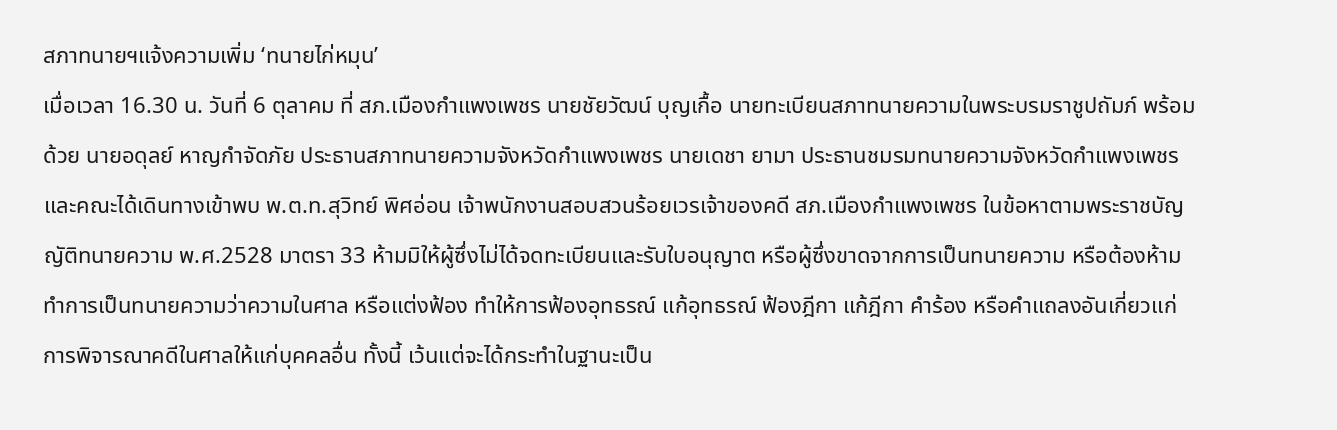สภาทนายฯแจ้งความเพิ่ม ‘ทนายไก่หมุน’
เมื่อเวลา 16.30 น. วันที่ 6 ตุลาคม ที่ สภ.เมืองกำแพงเพชร นายชัยวัฒน์ บุญเกื้อ นายทะเบียนสภาทนายความในพระบรมราชูปถัมภ์ พร้อมด้วย นายอดุลย์ หาญกำจัดภัย ประธานสภาทนายความจังหวัดกำแพงเพชร นายเดชา ยามา ประธานชมรมทนายความจังหวัดกำแพงเพชร และคณะได้เดินทางเข้าพบ พ.ต.ท.สุวิทย์ พิศอ่อน เจ้าพนักงานสอบสวนร้อยเวรเจ้าของคดี สภ.เมืองกำแพงเพชร ในข้อหาตามพระราชบัญญัติทนายความ พ.ศ.2528 มาตรา 33 ห้ามมิให้ผู้ซึ่งไม่ได้จดทะเบียนและรับใบอนุญาต หรือผู้ซึ่งขาดจากการเป็นทนายความ หรือต้องห้ามทำการเป็นทนายความว่าความในศาล หรือแต่งฟ้อง ทำให้การฟ้องอุทธรณ์ แก้อุทธรณ์ ฟ้องฎีกา แก้ฎีกา คำร้อง หรือคำแถลงอันเกี่ยวแก่การพิจารณาคดีในศาลให้แก่บุคคลอื่น ทั้งนี้ เว้นแต่จะได้กระทำในฐานะเป็น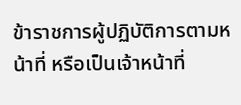ข้าราชการผู้ปฏิบัติการตามหน้าที่ หรือเป็นเจ้าหน้าที่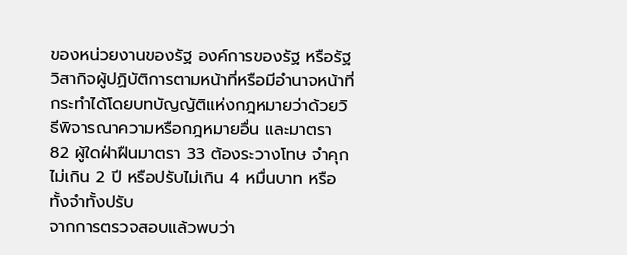ของหน่วยงานของรัฐ องค์การของรัฐ หรือรัฐวิสากิจผู้ปฏิบัติการตามหน้าที่หรือมีอำนาจหน้าที่ กระทำได้โดยบทบัญญัติแห่งกฎหมายว่าด้วยวิธีพิจารณาความหรือกฎหมายอื่น และมาตรา 82 ผู้ใดฝ่าฝืนมาตรา 33 ต้องระวางโทษ จำคุกไม่เกิน 2 ปี หรือปรับไม่เกิน 4 หมื่นบาท หรือทั้งจำทั้งปรับ
จากการตรวจสอบแล้วพบว่า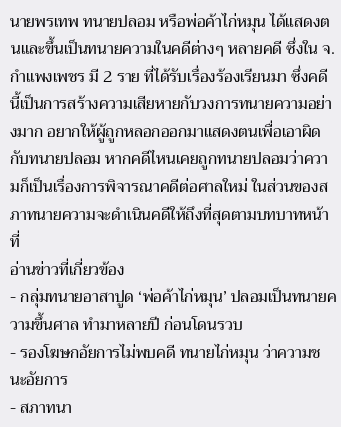นายพรเทพ ทนายปลอม หรือพ่อค้าไก่หมุน ได้แสดงตนและขึ้นเป็นทนายความในคดีต่างๆ หลายคดี ซึ่งใน จ.กำแพงเพชร มี 2 ราย ที่ได้รับเรื่องร้องเรียนมา ซึ่งคดีนี้เป็นการสร้างความเสียหายกับวงการทนายความอย่างมาก อยากให้ผู้ถูกหลอกออกมาแสดงตนเพื่อเอาผิดกับทนายปลอม หากคดีไหนเคยถูกทนายปลอมว่าความก็เป็นเรื่องการพิจารณาคดีต่อศาลใหม่ ในส่วนของสภาทนายความจะดำเนินคดีให้ถึงที่สุดตามบทบาทหน้าที่
อ่านข่าวที่เกี่ยวข้อง
- กลุ่มทนายอาสาปูด ‘พ่อค้าไก่หมุน’ ปลอมเป็นทนายความขึ้นศาล ทำมาหลายปี ก่อนโดนรวบ
- รองโฆษกอัยการไม่พบคดี ทนายไก่หมุน ว่าความชนะอัยการ
- สภาทนา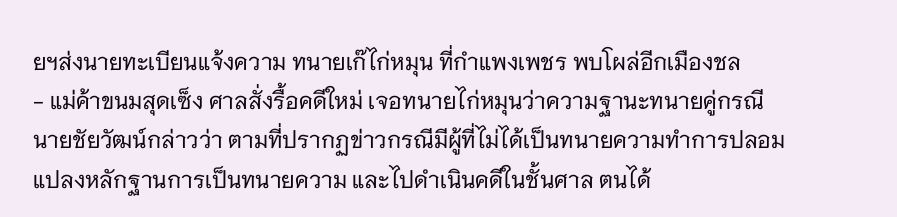ยฯส่งนายทะเบียนแจ้งความ ทนายเก๊ไก่หมุน ที่กำแพงเพชร พบโผล่อีกเมืองชล
- แม่ค้าขนมสุดเซ็ง ศาลสั่งรื้อคดีใหม่ เจอทนายไก่หมุนว่าความฐานะทนายคู่กรณี
นายชัยวัฒน์กล่าวว่า ตามที่ปรากฏข่าวกรณีมีผู้ที่ไม่ได้เป็นทนายความทำการปลอมแปลงหลักฐานการเป็นทนายความ และไปดำเนินคดีในชั้นศาล ตนได้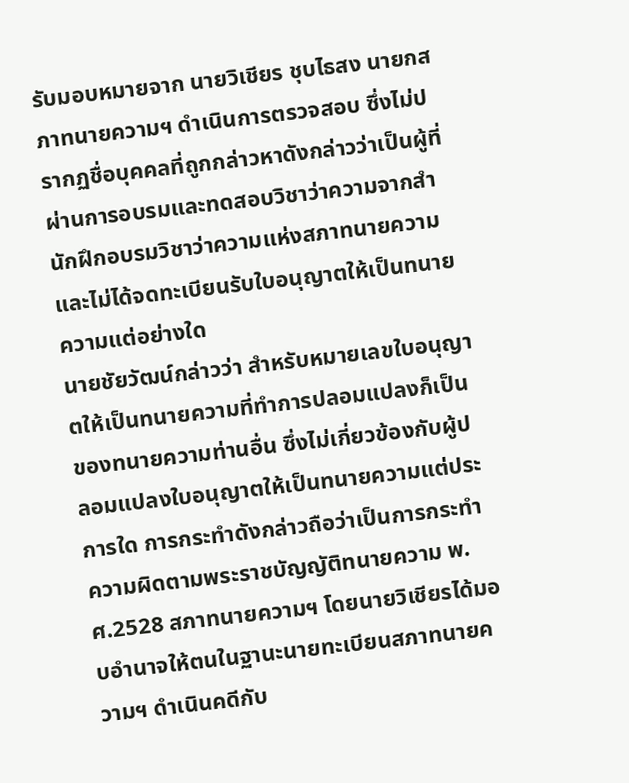รับมอบหมายจาก นายวิเชียร ชุบไธสง นายกสภาทนายความฯ ดำเนินการตรวจสอบ ซึ่งไม่ปรากฏชื่อบุคคลที่ถูกกล่าวหาดังกล่าวว่าเป็นผู้ที่ผ่านการอบรมและทดสอบวิชาว่าความจากสำนักฝึกอบรมวิชาว่าความแห่งสภาทนายความ และไม่ได้จดทะเบียนรับใบอนุญาตให้เป็นทนายความแต่อย่างใด
นายชัยวัฒน์กล่าวว่า สำหรับหมายเลขใบอนุญาตให้เป็นทนายความที่ทำการปลอมแปลงก็เป็นของทนายความท่านอื่น ซึ่งไม่เกี่ยวข้องกับผู้ปลอมแปลงใบอนุญาตให้เป็นทนายความแต่ประการใด การกระทำดังกล่าวถือว่าเป็นการกระทำความผิดตามพระราชบัญญัติทนายความ พ.ศ.2528 สภาทนายความฯ โดยนายวิเชียรได้มอบอำนาจให้ตนในฐานะนายทะเบียนสภาทนายความฯ ดำเนินคดีกับ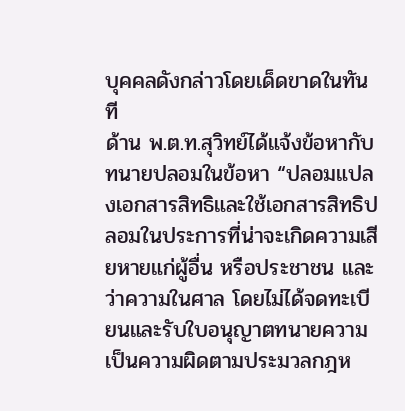บุคคลดังกล่าวโดยเด็ดขาดในทันที
ด้าน พ.ต.ท.สุวิทย์ได้แจ้งข้อหากับทนายปลอมในข้อหา “ปลอมแปลงเอกสารสิทธิและใช้เอกสารสิทธิปลอมในประการที่น่าจะเกิดความเสียหายแก่ผู้อื่น หรือประชาชน และว่าความในศาล โดยไม่ได้จดทะเบียนและรับใบอนุญาตทนายความเป็นความผิดตามประมวลกฎห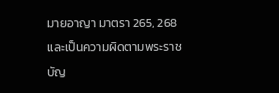มายอาญา มาตรา 265, 268 และเป็นความผิดตามพระราชบัญ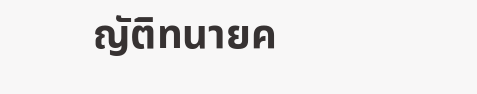ญัติทนายค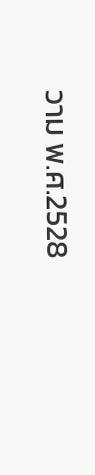วาม พ.ศ.2528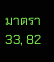มาตรา 33, 82